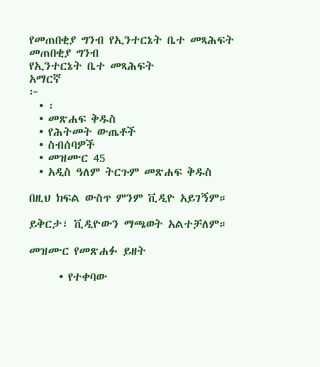የመጠበቂያ ግንብ የኢንተርኔት ቤተ መጻሕፍት
መጠበቂያ ግንብ
የኢንተርኔት ቤተ መጻሕፍት
አማርኛ
፦
  • ፡
  • መጽሐፍ ቅዱስ
  • የሕትመት ውጤቶች
  • ስብሰባዎች
  • መዝሙር 45
  • አዲስ ዓለም ትርጉም መጽሐፍ ቅዱስ

በዚህ ክፍል ውስጥ ምንም ቪዲዮ አይገኝም።

ይቅርታ፣ ቪዲዮውን ማጫወት አልተቻለም።

መዝሙር የመጽሐፉ ይዘት

      • የተቀባው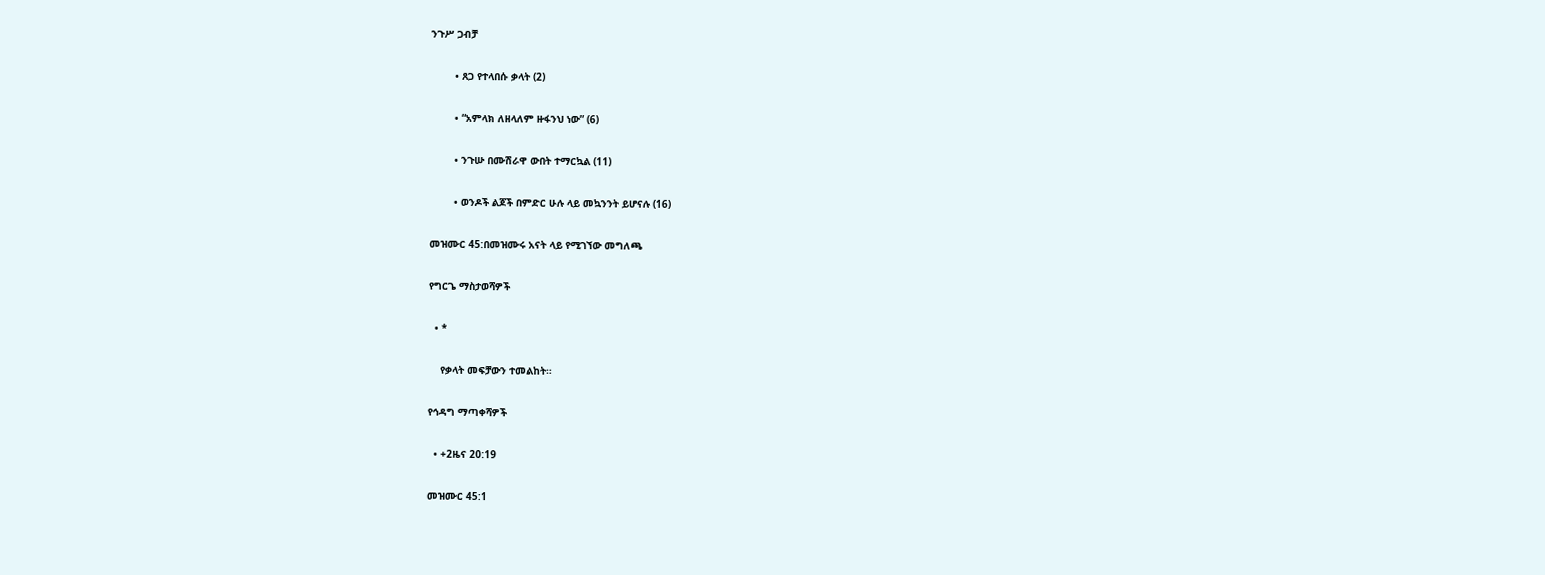ንጉሥ ጋብቻ

        • ጸጋ የተላበሱ ቃላት (2)

        • “አምላክ ለዘላለም ዙፋንህ ነው” (6)

        • ንጉሡ በሙሽራዋ ውበት ተማርኳል (11)

        • ወንዶች ልጆች በምድር ሁሉ ላይ መኳንንት ይሆናሉ (16)

መዝሙር 45:በመዝሙሩ አናት ላይ የሚገኘው መግለጫ

የግርጌ ማስታወሻዎች

  • *

    የቃላት መፍቻውን ተመልከት።

የኅዳግ ማጣቀሻዎች

  • +2ዜና 20:19

መዝሙር 45:1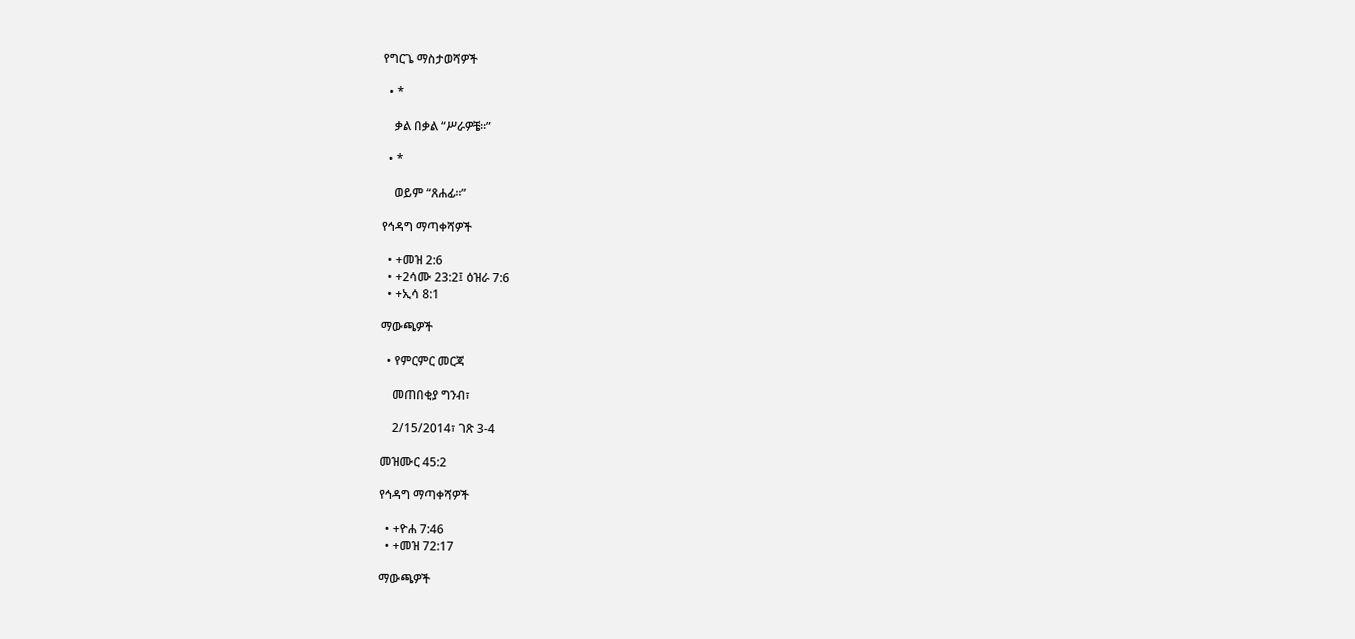የግርጌ ማስታወሻዎች

  • *

    ቃል በቃል “ሥራዎቼ።”

  • *

    ወይም “ጸሐፊ።”

የኅዳግ ማጣቀሻዎች

  • +መዝ 2:6
  • +2ሳሙ 23:2፤ ዕዝራ 7:6
  • +ኢሳ 8:1

ማውጫዎች

  • የምርምር መርጃ

    መጠበቂያ ግንብ፣

    2/15/2014፣ ገጽ 3-4

መዝሙር 45:2

የኅዳግ ማጣቀሻዎች

  • +ዮሐ 7:46
  • +መዝ 72:17

ማውጫዎች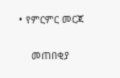• የምርምር መርጃ

    መጠበቂያ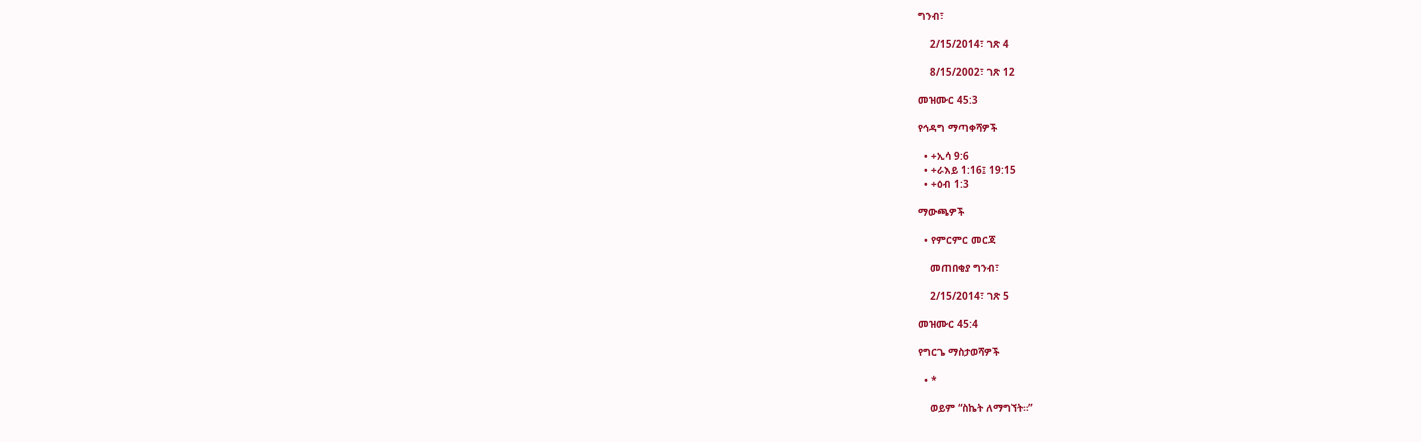ግንብ፣

    2/15/2014፣ ገጽ 4

    8/15/2002፣ ገጽ 12

መዝሙር 45:3

የኅዳግ ማጣቀሻዎች

  • +ኢሳ 9:6
  • +ራእይ 1:16፤ 19:15
  • +ዕብ 1:3

ማውጫዎች

  • የምርምር መርጃ

    መጠበቂያ ግንብ፣

    2/15/2014፣ ገጽ 5

መዝሙር 45:4

የግርጌ ማስታወሻዎች

  • *

    ወይም “ስኬት ለማግኘት።”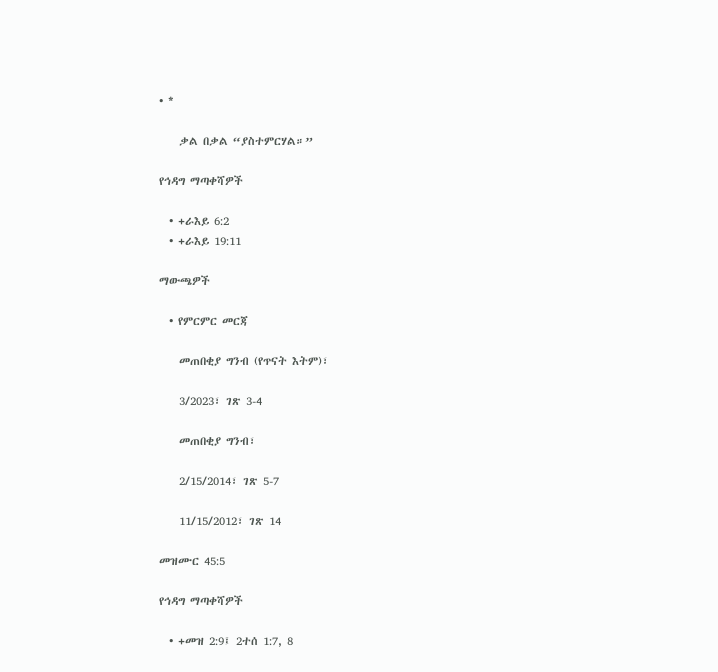• *

    ቃል በቃል “ያስተምርሃል።”

የኅዳግ ማጣቀሻዎች

  • +ራእይ 6:2
  • +ራእይ 19:11

ማውጫዎች

  • የምርምር መርጃ

    መጠበቂያ ግንብ (የጥናት እትም)፣

    3/2023፣ ገጽ 3-4

    መጠበቂያ ግንብ፣

    2/15/2014፣ ገጽ 5-7

    11/15/2012፣ ገጽ 14

መዝሙር 45:5

የኅዳግ ማጣቀሻዎች

  • +መዝ 2:9፤ 2ተሰ 1:7, 8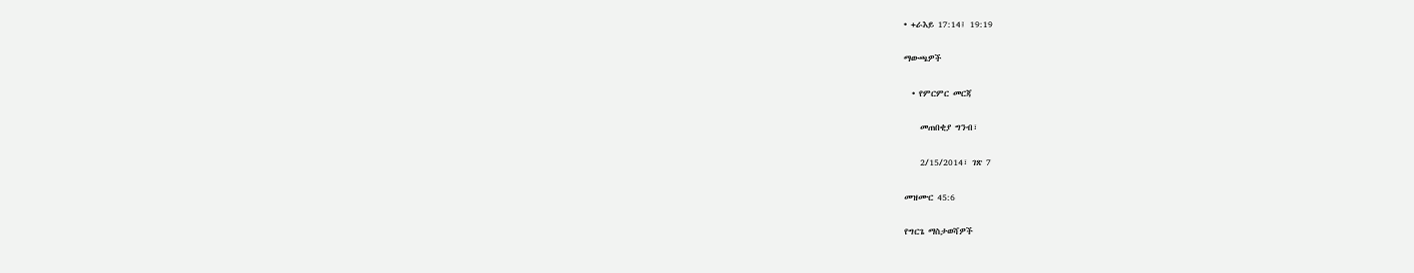• +ራእይ 17:14፤ 19:19

ማውጫዎች

  • የምርምር መርጃ

    መጠበቂያ ግንብ፣

    2/15/2014፣ ገጽ 7

መዝሙር 45:6

የግርጌ ማስታወሻዎች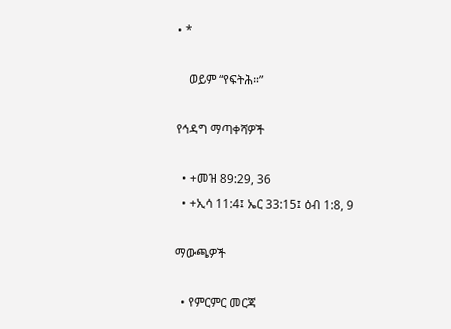• *

    ወይም “የፍትሕ።”

የኅዳግ ማጣቀሻዎች

  • +መዝ 89:29, 36
  • +ኢሳ 11:4፤ ኤር 33:15፤ ዕብ 1:8, 9

ማውጫዎች

  • የምርምር መርጃ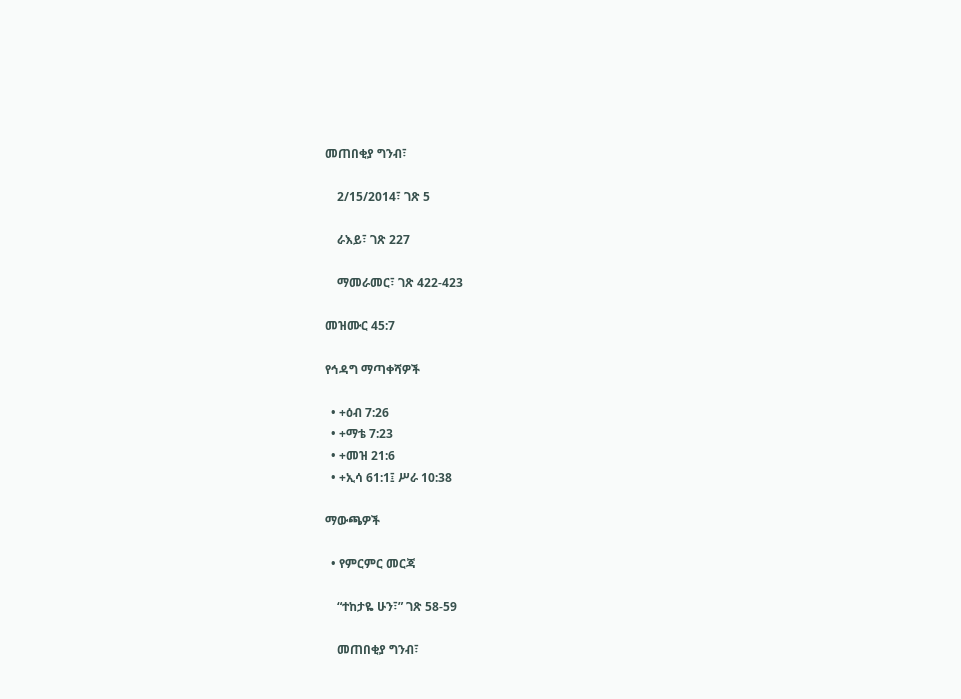መጠበቂያ ግንብ፣

    2/15/2014፣ ገጽ 5

    ራእይ፣ ገጽ 227

    ማመራመር፣ ገጽ 422-423

መዝሙር 45:7

የኅዳግ ማጣቀሻዎች

  • +ዕብ 7:26
  • +ማቴ 7:23
  • +መዝ 21:6
  • +ኢሳ 61:1፤ ሥራ 10:38

ማውጫዎች

  • የምርምር መርጃ

    “ተከታዬ ሁን፣” ገጽ 58-59

    መጠበቂያ ግንብ፣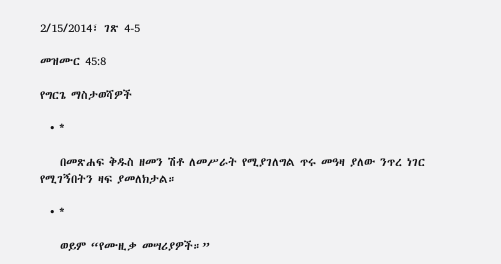2/15/2014፣ ገጽ 4-5

መዝሙር 45:8

የግርጌ ማስታወሻዎች

  • *

    በመጽሐፍ ቅዱስ ዘመን ሽቶ ለመሥራት የሚያገለግል ጥሩ መዓዛ ያለው ንጥረ ነገር የሚገኝበትን ዛፍ ያመለክታል።

  • *

    ወይም “የሙዚቃ መሣሪያዎች።”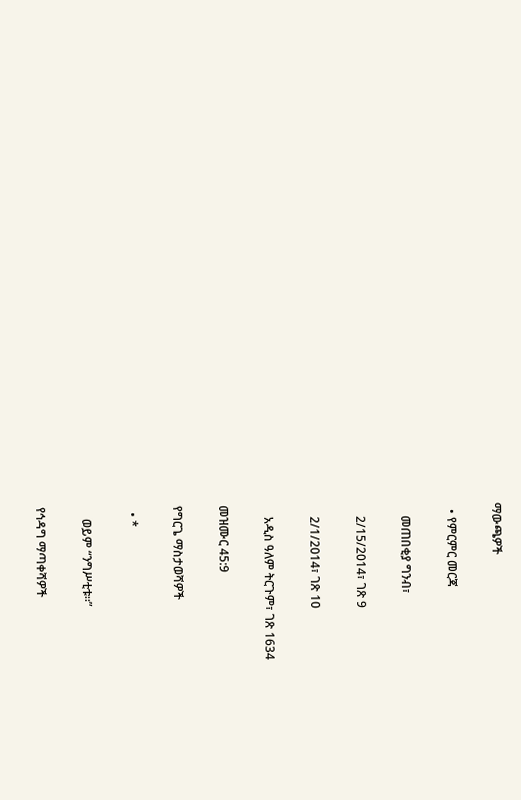ማውጫዎች

  • የምርምር መርጃ

    መጠበቂያ ግንብ፣

    2/15/2014፣ ገጽ 9

    2/1/2014፣ ገጽ 10

    አዲስ ዓለም ትርጉም፣ ገጽ 1634

መዝሙር 45:9

የግርጌ ማስታወሻዎች

  • *

    ወይም “ንግሥቲቱ።”

የኅዳግ ማጣቀሻዎች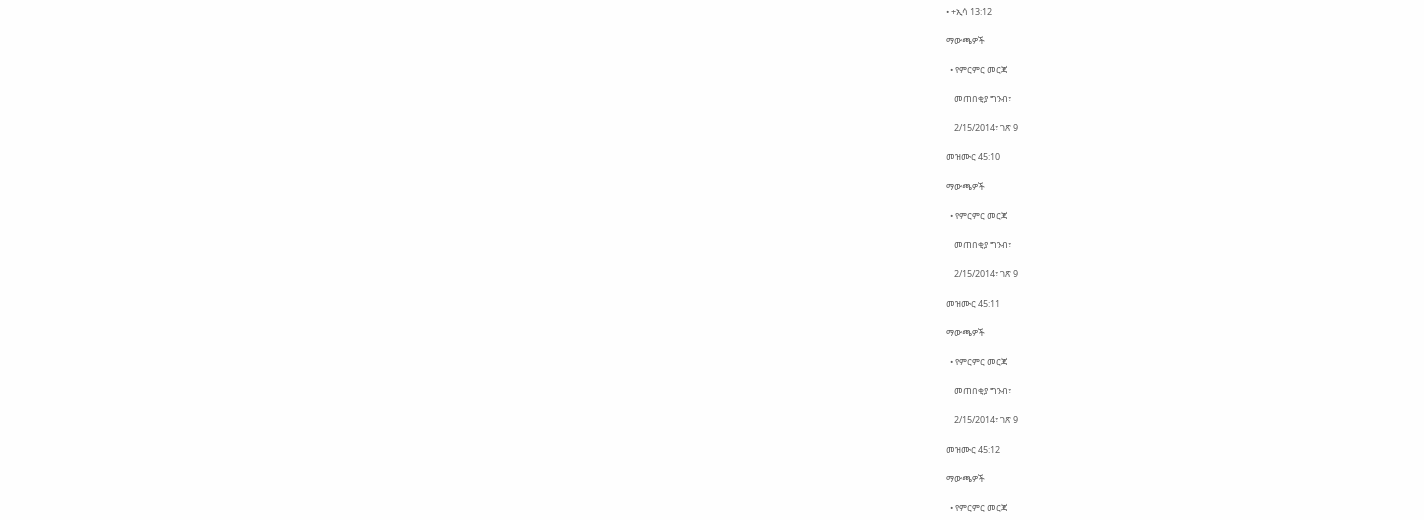• +ኢሳ 13:12

ማውጫዎች

  • የምርምር መርጃ

    መጠበቂያ ግንብ፣

    2/15/2014፣ ገጽ 9

መዝሙር 45:10

ማውጫዎች

  • የምርምር መርጃ

    መጠበቂያ ግንብ፣

    2/15/2014፣ ገጽ 9

መዝሙር 45:11

ማውጫዎች

  • የምርምር መርጃ

    መጠበቂያ ግንብ፣

    2/15/2014፣ ገጽ 9

መዝሙር 45:12

ማውጫዎች

  • የምርምር መርጃ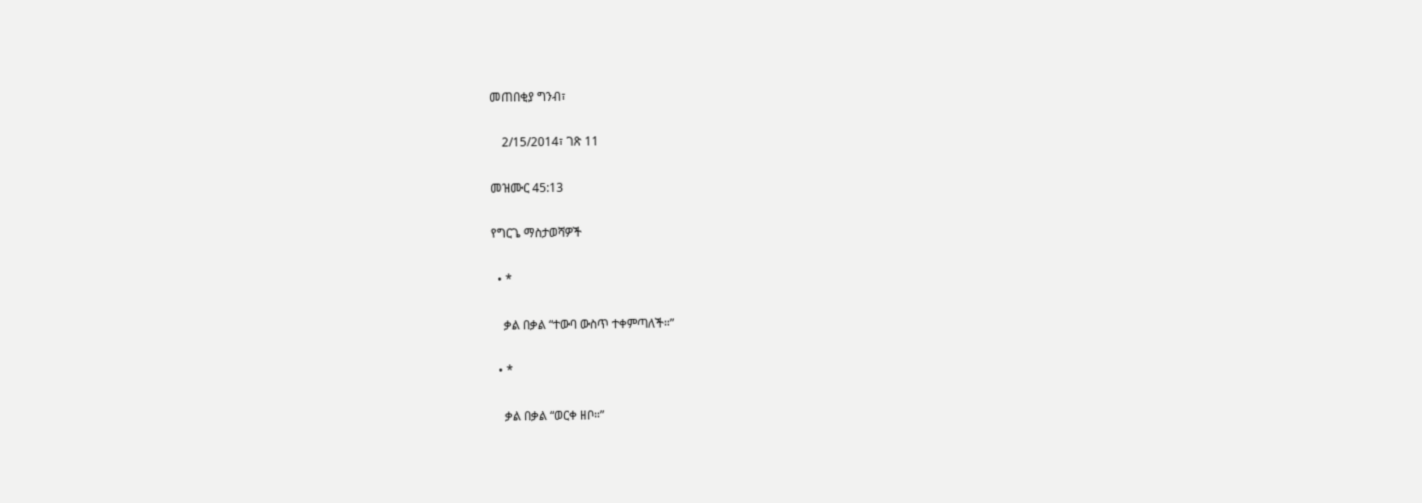መጠበቂያ ግንብ፣

    2/15/2014፣ ገጽ 11

መዝሙር 45:13

የግርጌ ማስታወሻዎች

  • *

    ቃል በቃል “ተውባ ውስጥ ተቀምጣለች።”

  • *

    ቃል በቃል “ወርቀ ዘቦ።”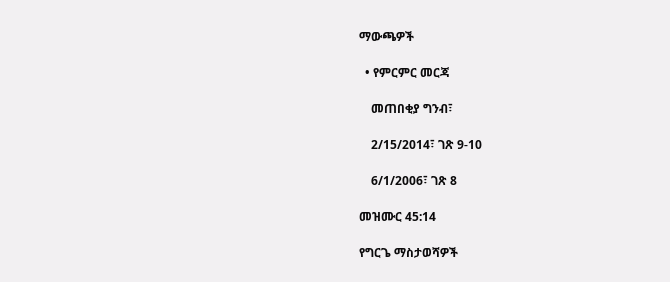ማውጫዎች

  • የምርምር መርጃ

    መጠበቂያ ግንብ፣

    2/15/2014፣ ገጽ 9-10

    6/1/2006፣ ገጽ 8

መዝሙር 45:14

የግርጌ ማስታወሻዎች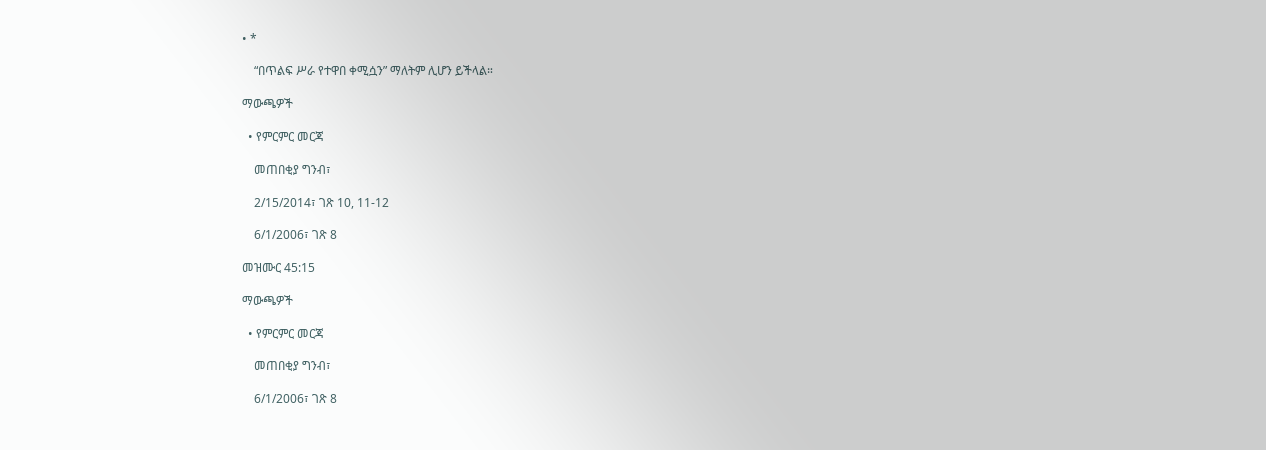• *

    “በጥልፍ ሥራ የተዋበ ቀሚሷን” ማለትም ሊሆን ይችላል።

ማውጫዎች

  • የምርምር መርጃ

    መጠበቂያ ግንብ፣

    2/15/2014፣ ገጽ 10, 11-12

    6/1/2006፣ ገጽ 8

መዝሙር 45:15

ማውጫዎች

  • የምርምር መርጃ

    መጠበቂያ ግንብ፣

    6/1/2006፣ ገጽ 8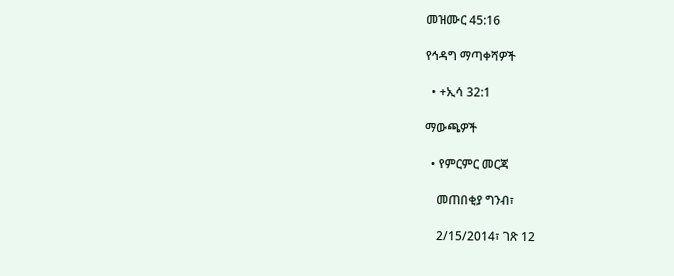መዝሙር 45:16

የኅዳግ ማጣቀሻዎች

  • +ኢሳ 32:1

ማውጫዎች

  • የምርምር መርጃ

    መጠበቂያ ግንብ፣

    2/15/2014፣ ገጽ 12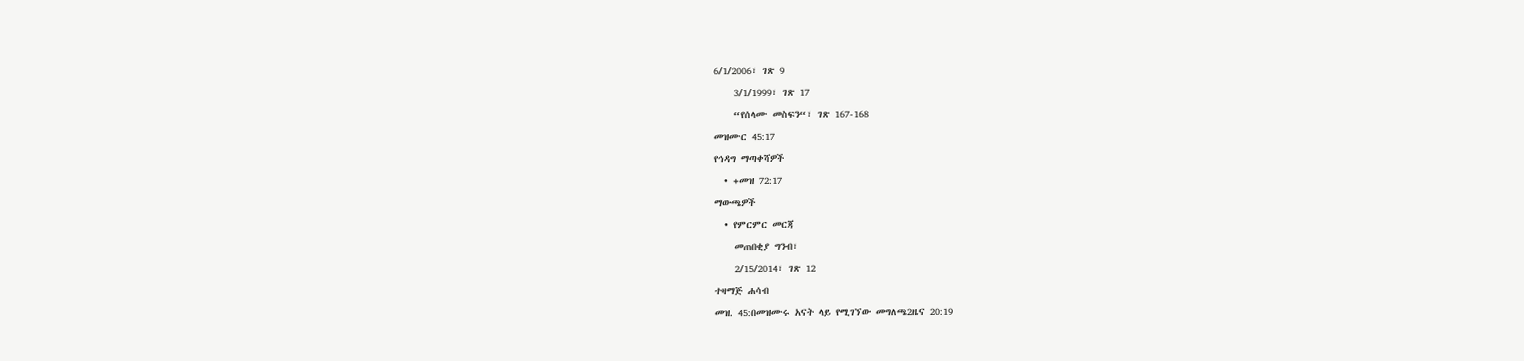6/1/2006፣ ገጽ 9

    3/1/1999፣ ገጽ 17

    “የሰላሙ መስፍን“፣ ገጽ 167-168

መዝሙር 45:17

የኅዳግ ማጣቀሻዎች

  • +መዝ 72:17

ማውጫዎች

  • የምርምር መርጃ

    መጠበቂያ ግንብ፣

    2/15/2014፣ ገጽ 12

ተዛማጅ ሐሳብ

መዝ. 45:በመዝሙሩ አናት ላይ የሚገኘው መግለጫ2ዜና 20:19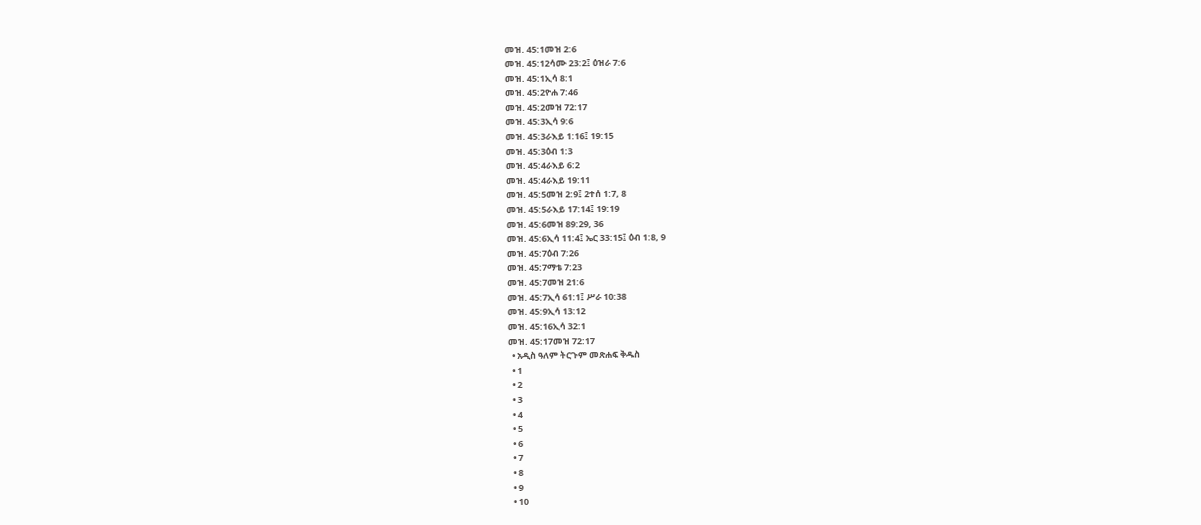መዝ. 45:1መዝ 2:6
መዝ. 45:12ሳሙ 23:2፤ ዕዝራ 7:6
መዝ. 45:1ኢሳ 8:1
መዝ. 45:2ዮሐ 7:46
መዝ. 45:2መዝ 72:17
መዝ. 45:3ኢሳ 9:6
መዝ. 45:3ራእይ 1:16፤ 19:15
መዝ. 45:3ዕብ 1:3
መዝ. 45:4ራእይ 6:2
መዝ. 45:4ራእይ 19:11
መዝ. 45:5መዝ 2:9፤ 2ተሰ 1:7, 8
መዝ. 45:5ራእይ 17:14፤ 19:19
መዝ. 45:6መዝ 89:29, 36
መዝ. 45:6ኢሳ 11:4፤ ኤር 33:15፤ ዕብ 1:8, 9
መዝ. 45:7ዕብ 7:26
መዝ. 45:7ማቴ 7:23
መዝ. 45:7መዝ 21:6
መዝ. 45:7ኢሳ 61:1፤ ሥራ 10:38
መዝ. 45:9ኢሳ 13:12
መዝ. 45:16ኢሳ 32:1
መዝ. 45:17መዝ 72:17
  • አዲስ ዓለም ትርጉም መጽሐፍ ቅዱስ
  • 1
  • 2
  • 3
  • 4
  • 5
  • 6
  • 7
  • 8
  • 9
  • 10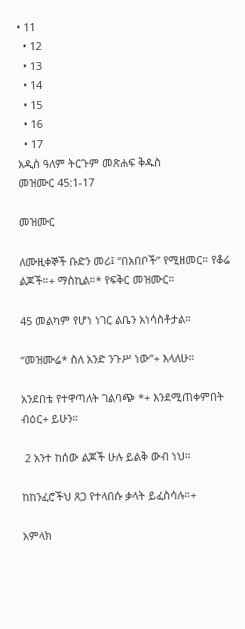• 11
  • 12
  • 13
  • 14
  • 15
  • 16
  • 17
አዲስ ዓለም ትርጉም መጽሐፍ ቅዱስ
መዝሙር 45:1-17

መዝሙር

ለሙዚቀኞች ቡድን መሪ፤ “በአበቦች” የሚዘመር። የቆሬ ልጆች።+ ማስኪል።* የፍቅር መዝሙር።

45 መልካም የሆነ ነገር ልቤን አነሳስቶታል።

“መዝሙሬ* ስለ አንድ ንጉሥ ነው”+ እላለሁ።

አንደበቴ የተዋጣለት ገልባጭ *+ እንደሚጠቀምበት ብዕር+ ይሁን።

 2 አንተ ከሰው ልጆች ሁሉ ይልቅ ውብ ነህ።

ከከንፈሮችህ ጸጋ የተላበሱ ቃላት ይፈስሳሉ።+

አምላክ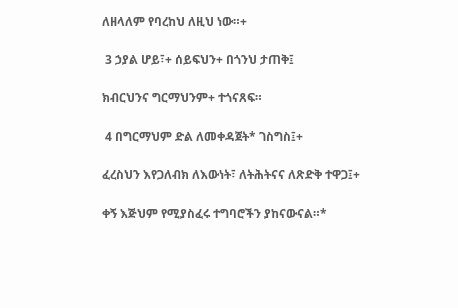ለዘላለም የባረከህ ለዚህ ነው።+

 3 ኃያል ሆይ፣+ ሰይፍህን+ በጎንህ ታጠቅ፤

ክብርህንና ግርማህንም+ ተጎናጸፍ።

 4 በግርማህም ድል ለመቀዳጀት* ገስግስ፤+

ፈረስህን እየጋለብክ ለእውነት፣ ለትሕትናና ለጽድቅ ተዋጋ፤+

ቀኝ እጅህም የሚያስፈሩ ተግባሮችን ያከናውናል።*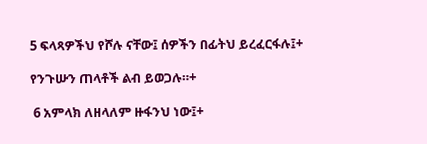5 ፍላጻዎችህ የሾሉ ናቸው፤ ሰዎችን በፊትህ ይረፈርፋሉ፤+

የንጉሡን ጠላቶች ልብ ይወጋሉ።+

 6 አምላክ ለዘላለም ዙፋንህ ነው፤+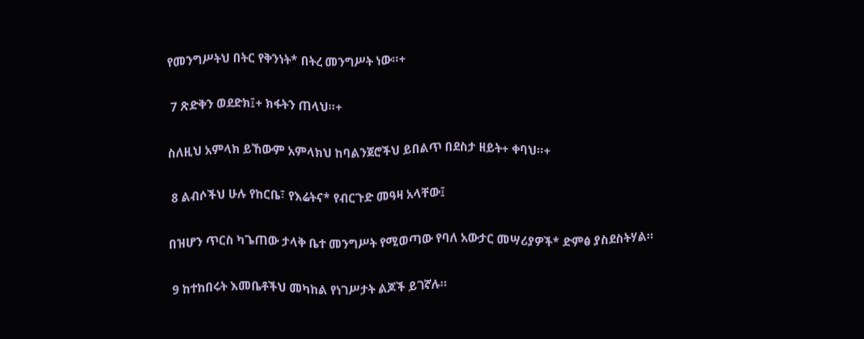የመንግሥትህ በትር የቅንነት* በትረ መንግሥት ነው።+

 7 ጽድቅን ወደድክ፤+ ክፋትን ጠላህ።+

ስለዚህ አምላክ ይኸውም አምላክህ ከባልንጀሮችህ ይበልጥ በደስታ ዘይት+ ቀባህ።+

 8 ልብሶችህ ሁሉ የከርቤ፣ የእሬትና* የብርጉድ መዓዛ አላቸው፤

በዝሆን ጥርስ ካጌጠው ታላቅ ቤተ መንግሥት የሚወጣው የባለ አውታር መሣሪያዎች* ድምፅ ያስደስትሃል።

 9 ከተከበሩት እመቤቶችህ መካከል የነገሥታት ልጆች ይገኛሉ።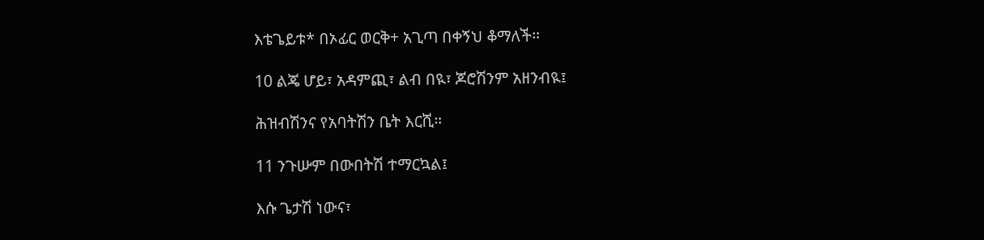እቴጌይቱ* በኦፊር ወርቅ+ አጊጣ በቀኝህ ቆማለች።

10 ልጄ ሆይ፣ አዳምጪ፣ ልብ በዪ፣ ጆሮሽንም አዘንብዪ፤

ሕዝብሽንና የአባትሽን ቤት እርሺ።

11 ንጉሡም በውበትሽ ተማርኳል፤

እሱ ጌታሽ ነውና፣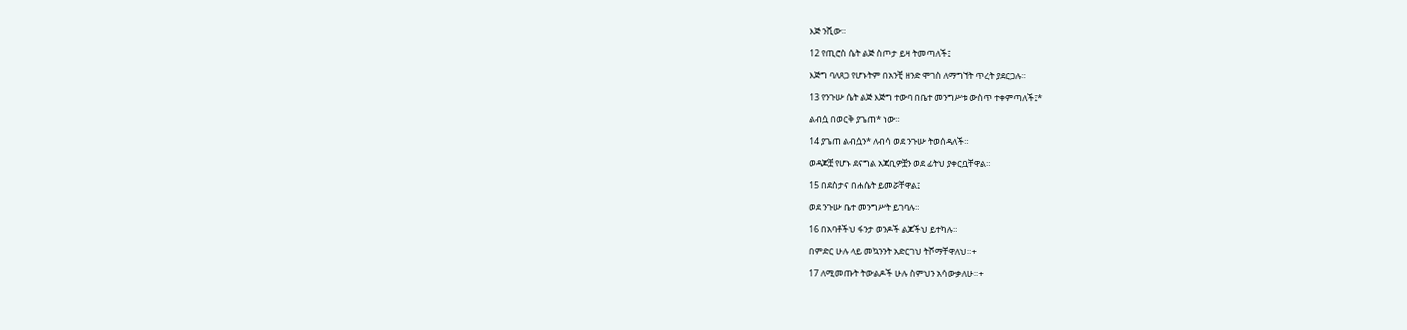እጅ ንሺው።

12 የጢሮስ ሴት ልጅ ስጦታ ይዛ ትመጣለች፤

እጅግ ባለጸጋ የሆኑትም በአንቺ ዘንድ ሞገስ ለማግኘት ጥረት ያደርጋሉ።

13 የንጉሡ ሴት ልጅ እጅግ ተውባ በቤተ መንግሥቱ ውስጥ ተቀምጣለች፤*

ልብሷ በወርቅ ያጌጠ* ነው።

14 ያጌጠ ልብሷን* ለብሳ ወደ ንጉሡ ትወሰዳለች።

ወዳጆቿ የሆኑ ደናግል አጃቢዎቿን ወደ ፊትህ ያቀርቧቸዋል።

15 በደስታና በሐሴት ይመሯቸዋል፤

ወደ ንጉሡ ቤተ መንግሥት ይገባሉ።

16 በአባቶችህ ፋንታ ወንዶች ልጆችህ ይተካሉ።

በምድር ሁሉ ላይ መኳንንት አድርገህ ትሾማቸዋለህ።+

17 ለሚመጡት ትውልዶች ሁሉ ስምህን አሳውቃለሁ።+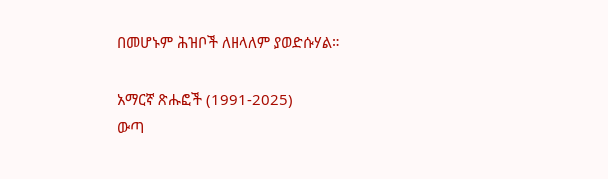በመሆኑም ሕዝቦች ለዘላለም ያወድሱሃል።

አማርኛ ጽሑፎች (1991-2025)
ውጣ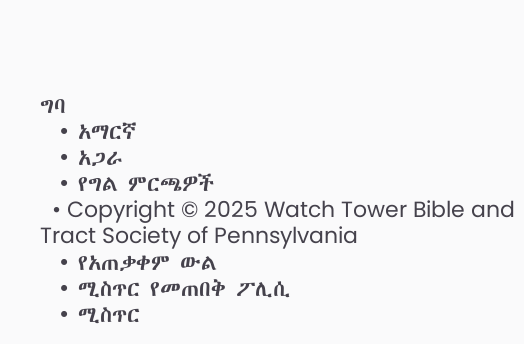ግባ
  • አማርኛ
  • አጋራ
  • የግል ምርጫዎች
  • Copyright © 2025 Watch Tower Bible and Tract Society of Pennsylvania
  • የአጠቃቀም ውል
  • ሚስጥር የመጠበቅ ፖሊሲ
  • ሚስጥር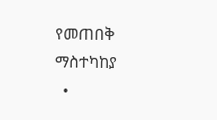የመጠበቅ ማስተካከያ
  •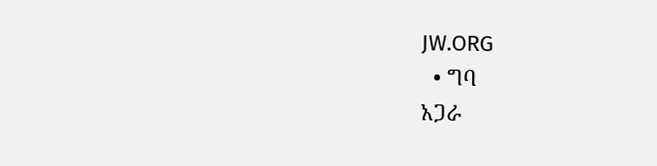JW.ORG
  • ግባ
አጋራ